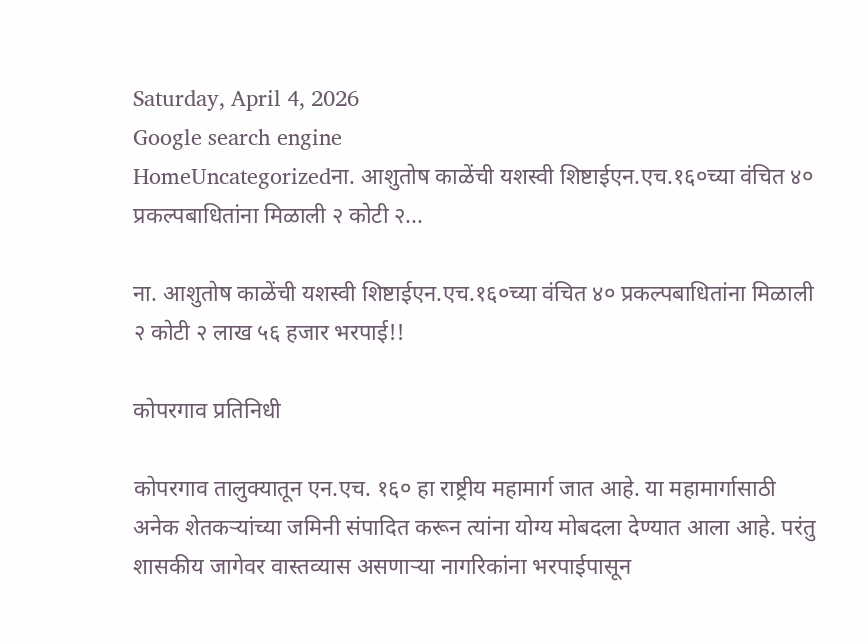Saturday, April 4, 2026
Google search engine
HomeUncategorizedना. आशुतोष काळेंची यशस्वी शिष्टाईएन.एच.१६०च्या वंचित ४० प्रकल्पबाधितांना मिळाली २ कोटी २...

ना. आशुतोष काळेंची यशस्वी शिष्टाईएन.एच.१६०च्या वंचित ४० प्रकल्पबाधितांना मिळाली २ कोटी २ लाख ५६ हजार भरपाई!!

कोपरगाव प्रतिनिधी

कोपरगाव तालुक्यातून एन.एच. १६० हा राष्ट्रीय महामार्ग जात आहे. या महामार्गासाठी अनेक शेतकऱ्यांच्या जमिनी संपादित करून त्यांना योग्य मोबदला देण्यात आला आहे. परंतु शासकीय जागेवर वास्तव्यास असणाऱ्या नागरिकांना भरपाईपासून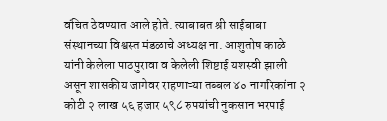वंचित ठेवण्यात आले होते. त्याबाबत श्री साईबाबा संस्थानच्या विश्वस्त मंडळाचे अध्यक्ष ना. आशुतोष काळे यांनी केलेला पाठपुरावा व केलेली शिष्टाई यशस्वी झाली असून शासकीय जागेवर राहणाऱ्या तब्बल ४० नागरिकांना २ कोटी २ लाख ५६ हजार ५९८ रुपयांची नुकसान भरपाई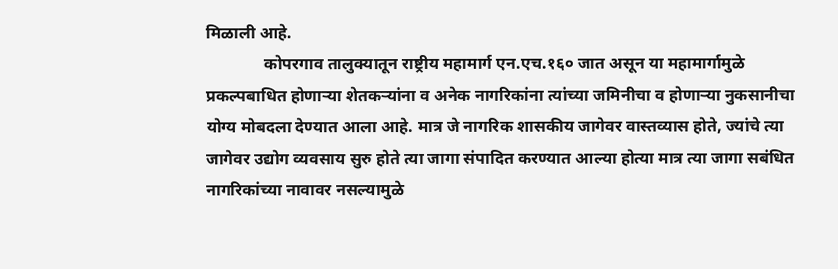मिळाली आहे.
              कोपरगाव तालुक्यातून राष्ट्रीय महामार्ग एन.एच.१६० जात असून या महामार्गामुळे प्रकल्पबाधित होणाऱ्या शेतकऱ्यांना व अनेक नागरिकांना त्यांच्या जमिनीचा व होणाऱ्या नुकसानीचा योग्य मोबदला देण्यात आला आहे. मात्र जे नागरिक शासकीय जागेवर वास्तव्यास होते, ज्यांचे त्या जागेवर उद्योग व्यवसाय सुरु होते त्या जागा संपादित करण्यात आल्या होत्या मात्र त्या जागा सबंधित नागरिकांच्या नावावर नसल्यामुळे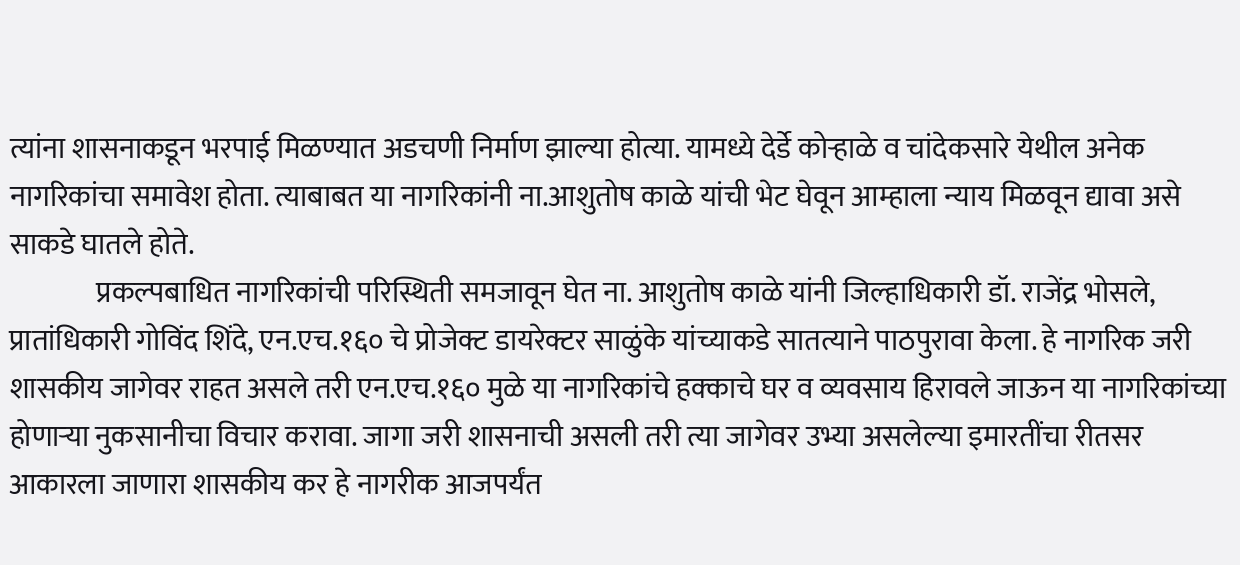त्यांना शासनाकडून भरपाई मिळण्यात अडचणी निर्माण झाल्या होत्या. यामध्ये देर्डे कोऱ्हाळे व चांदेकसारे येथील अनेक नागरिकांचा समावेश होता. त्याबाबत या नागरिकांनी ना.आशुतोष काळे यांची भेट घेवून आम्हाला न्याय मिळवून द्यावा असे साकडे घातले होते.
               प्रकल्पबाधित नागरिकांची परिस्थिती समजावून घेत ना. आशुतोष काळे यांनी जिल्हाधिकारी डॉ. राजेंद्र भोसले, प्रातांधिकारी गोविंद शिंदे, एन.एच.१६० चे प्रोजेक्ट डायरेक्टर साळुंके यांच्याकडे सातत्याने पाठपुरावा केला. हे नागरिक जरी शासकीय जागेवर राहत असले तरी एन.एच.१६० मुळे या नागरिकांचे हक्काचे घर व व्यवसाय हिरावले जाऊन या नागरिकांच्या होणाऱ्या नुकसानीचा विचार करावा. जागा जरी शासनाची असली तरी त्या जागेवर उभ्या असलेल्या इमारतींचा रीतसर आकारला जाणारा शासकीय कर हे नागरीक आजपर्यंत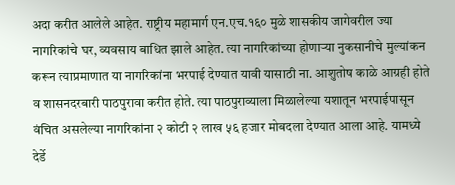अदा करीत आलेले आहेत. राष्ट्रीय महामार्ग एन.एच.१६० मुळे शासकीय जागेवरील ज्या नागरिकांचे घर, व्यवसाय बाधित झाले आहेत. त्या नागरिकांच्या होणाऱ्या नुकसानीचे मुल्यांकन करून त्याप्रमाणात या नागरिकांना भरपाई देण्यात यावी यासाठी ना. आशुतोष काळे आग्रही होते व शासनदरबारी पाठपुरावा करीत होते. त्या पाठपुराव्याला मिळालेल्या यशातून भरपाईपासून वंचित असलेल्या नागरिकांना २ कोटी २ लाख ५६ हजार मोबदला देण्यात आला आहे. यामध्ये देर्डे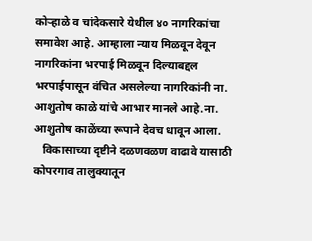कोऱ्हाळे व चांदेकसारे येथील ४० नागरिकांचा समावेश आहे. आम्हाला न्याय मिळवून देवून नागरिकांना भरपाई मिळवून दिल्याबद्दल भरपाईपासून वंचित असलेल्या नागरिकांनी ना. आशुतोष काळे यांचे आभार मानले आहे.ना. आशुतोष काळेंच्या रूपाने देवच धावून आला.
   विकासाच्या दृष्टीने दळणवळण वाढावे यासाठी कोपरगाव तालुक्यातून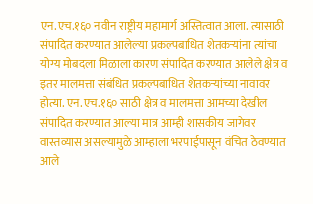एन.एच.१६० नवीन राष्ट्रीय महामार्ग अस्तित्वात आला. त्यासाठी संपादित करण्यात आलेल्या प्रकल्पबाधित शेतकऱ्यांना त्यांचा योग्य मोबदला मिळाला कारण संपादित करण्यात आलेले क्षेत्र व इतर मालमत्ता संबंधित प्रकल्पबाधित शेतकऱ्यांच्या नावावर होत्या. एन.एच.१६० साठी क्षेत्र व मालमत्ता आमच्या देखील संपादित करण्यात आल्या मात्र आम्ही शासकीय जागेवर वास्तव्यास असल्यामुळे आम्हाला भरपाईपासून वंचित ठेवण्यात आले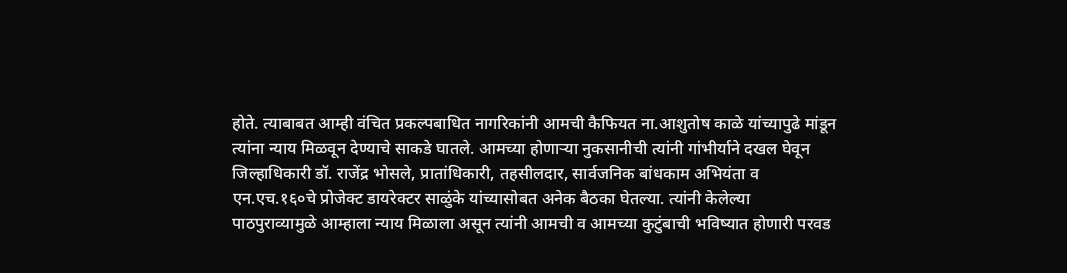होते. त्याबाबत आम्ही वंचित प्रकल्पबाधित नागरिकांनी आमची कैफियत ना.आशुतोष काळे यांच्यापुढे मांडून त्यांना न्याय मिळवून देण्याचे साकडे घातले. आमच्या होणाऱ्या नुकसानीची त्यांनी गांभीर्याने दखल घेवून जिल्हाधिकारी डॉ. राजेंद्र भोसले, प्रातांधिकारी, तहसीलदार, सार्वजनिक बांधकाम अभियंता व एन.एच.१६०चे प्रोजेक्ट डायरेक्टर साळुंके यांच्यासोबत अनेक बैठका घेतल्या. त्यांनी केलेल्या पाठपुराव्यामुळे आम्हाला न्याय मिळाला असून त्यांनी आमची व आमच्या कुटुंबाची भविष्यात होणारी परवड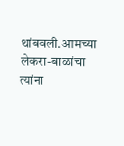थांबवली.आमच्या लेकरा-बाळांचा त्यांना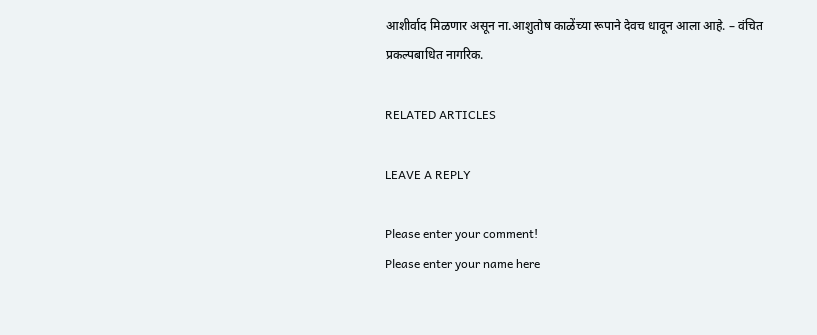आशीर्वाद मिळणार असून ना.आशुतोष काळेंच्या रूपाने देवच धावून आला आहे. – वंचित प्रकल्पबाधित नागरिक.

RELATED ARTICLES

LEAVE A REPLY

Please enter your comment!
Please enter your name here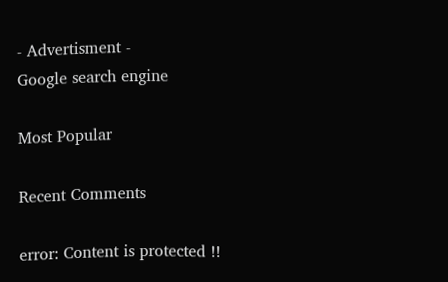- Advertisment -
Google search engine

Most Popular

Recent Comments

error: Content is protected !!